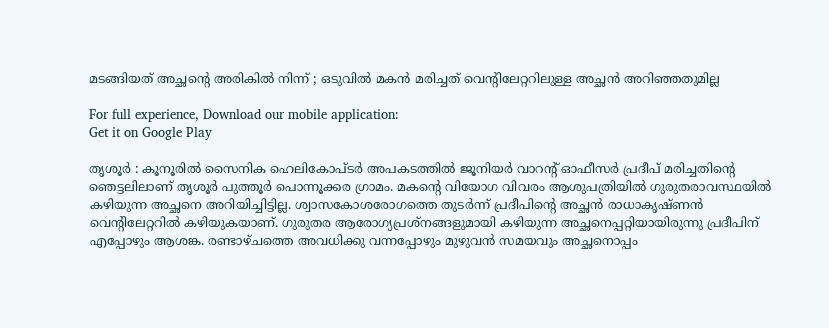മടങ്ങിയത് അച്ഛന്റെ അരികിൽ നിന്ന് ; ഒടുവിൽ മകൻ മരിച്ചത് വെന്റിലേറ്ററിലുള്ള അച്ഛൻ അറിഞ്ഞതുമില്ല

For full experience, Download our mobile application:
Get it on Google Play

തൃശൂർ : കൂനൂരിൽ സൈനിക ഹെലികോപ്ടർ അപകടത്തിൽ ജൂനിയർ വാറന്റ് ഓഫീസർ പ്രദീപ് മരിച്ചതിന്റെ ഞെട്ടലിലാണ് തൃശൂർ പുത്തൂർ പൊന്നൂക്കര ഗ്രാമം. മകന്റെ വിയോഗ വിവരം ആശുപത്രിയിൽ ഗുരുതരാവസ്ഥയിൽ കഴിയുന്ന അച്ഛനെ അറിയിച്ചിട്ടില്ല. ശ്വാസകോശരോഗത്തെ തുടർന്ന് പ്രദീപിന്റെ അച്ഛൻ രാധാകൃഷ്ണൻ വെന്റിലേറ്ററിൽ കഴിയുകയാണ്. ഗുരുതര ആരോഗ്യപ്രശ്നങ്ങളുമായി കഴിയുന്ന അച്ഛനെപ്പറ്റിയായിരുന്നു പ്രദീപിന് എപ്പോഴും ആശങ്ക. രണ്ടാഴ്ചത്തെ അവധിക്കു വന്നപ്പോഴും മുഴുവൻ സമയവും അച്ഛനൊപ്പം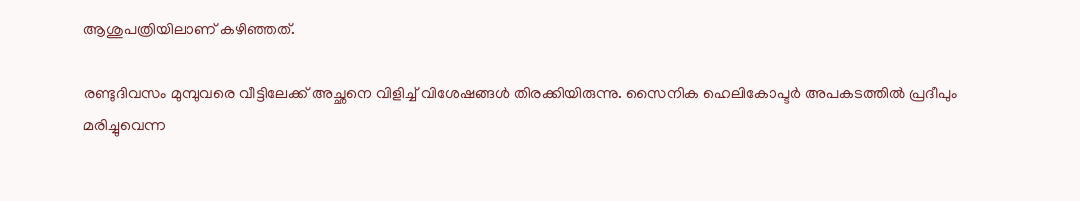ആശുപത്രിയിലാണ് കഴിഞ്ഞത്.

രണ്ടുദിവസം മുമ്പുവരെ വീട്ടിലേക്ക് അച്ഛനെ വിളിച്ച് വിശേഷങ്ങൾ തിരക്കിയിരുന്നു. സൈനിക ഹെലികോപ്ടർ അപകടത്തിൽ പ്രദീപും മരിച്ചുവെന്ന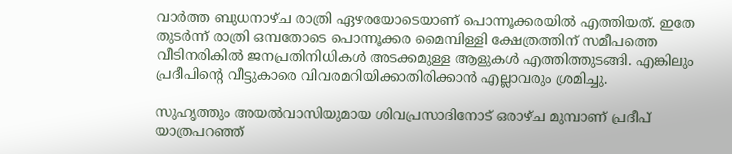വാർത്ത ബുധനാഴ്ച രാത്രി ഏഴരയോടെയാണ് പൊന്നൂക്കരയിൽ എത്തിയത്. ഇതേ തുടർന്ന് രാത്രി ഒമ്പതോടെ പൊന്നൂക്കര മൈമ്പിള്ളി ക്ഷേത്രത്തിന് സമീപത്തെ വീടിനരികിൽ ജനപ്രതിനിധികൾ അടക്കമുള്ള ആളുകൾ എത്തിത്തുടങ്ങി. എങ്കിലും പ്രദീപിന്റെ വീട്ടുകാരെ വിവരമറിയിക്കാതിരിക്കാൻ എല്ലാവരും ശ്രമിച്ചു.

സുഹൃത്തും അയൽവാസിയുമായ ശിവപ്രസാദിനോട് ഒരാഴ്ച മുമ്പാണ് പ്രദീപ് യാത്രപറഞ്ഞ്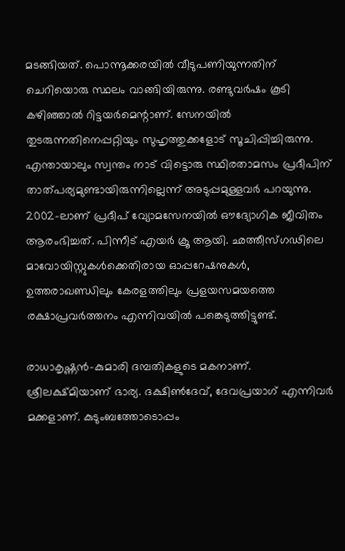മടങ്ങിയത്. പൊന്നൂക്കരയിൽ വീടുപണിയുന്നതിന് ചെറിയൊരു സ്ഥലം വാങ്ങിയിരുന്നു. രണ്ടുവർഷം കൂടി കഴിഞ്ഞാൽ റിട്ടയർമെന്റാണ്. സേനയിൽ തുടരുന്നതിനെപ്പറ്റിയും സുഹൃത്തുക്കളോട് സൂചിപ്പിച്ചിരുന്നു. എന്തായാലും സ്വന്തം നാട് വിട്ടൊരു സ്ഥിരതാമസം പ്രദീപിന് താത്പര്യമുണ്ടായിരുന്നില്ലെന്ന് അടുപ്പമുള്ളവർ പറയുന്നു. 2002-ലാണ് പ്രദീപ് വ്യോമസേനയിൽ ഔദ്യോഗിക ജീവിതം ആരംഭിച്ചത്. പിന്നീട് എയർ ക്രൂ ആയി. ഛത്തീസ്ഗഢിലെ മാവോയിസ്റ്റുകൾക്കെതിരായ ഓപ്പറേഷനുകൾ, ഉത്തരാഖണ്ഡിലും കേരളത്തിലും പ്രളയസമയത്തെ രക്ഷാപ്രവർത്തനം എന്നിവയിൽ പങ്കെടുത്തിട്ടുണ്ട്.

രാധാകൃഷ്ണൻ-കുമാരി ദമ്പതികളുടെ മകനാണ്. ശ്രീലക്ഷ്മിയാണ് ഭാര്യ. ദക്ഷിൺദേവ്, ദേവപ്രയാഗ് എന്നിവർ മക്കളാണ്. കുടുംബത്തോടൊപ്പം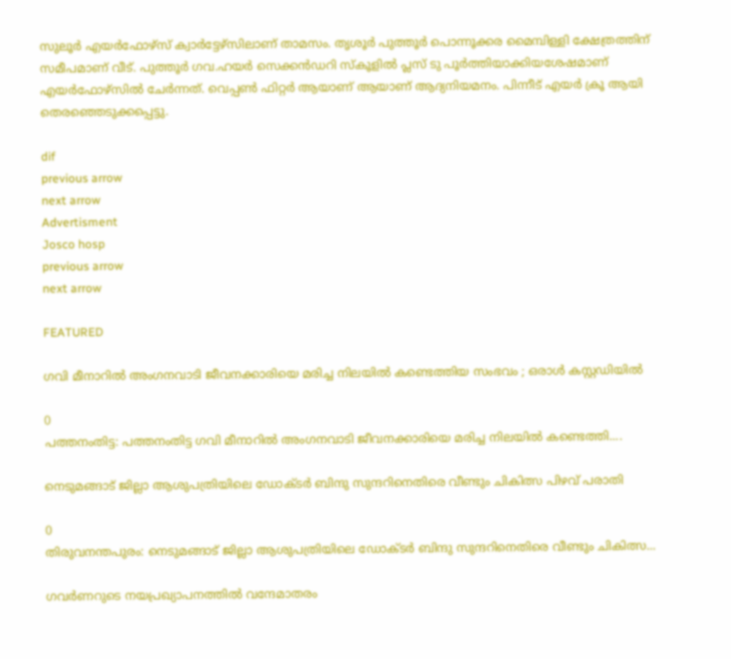സുലൂർ എയർഫോഴ്സ് ക്വാർട്ടേഴ്സിലാണ് താമസം. തൃശൂർ പുത്തൂർ പൊന്നൂക്കര മൈമ്പിള്ളി ക്ഷേത്രത്തിന് സമീപമാണ് വീട്. പുത്തൂർ ഗവ.ഹയർ സെക്കൻഡറി സ്കൂളിൽ പ്ലസ് ടു പൂർത്തിയാക്കിയശേഷമാണ് എയർഫോഴ്സിൽ ചേർന്നത്. വെപ്പൺ ഫിറ്റർ ആയാണ് ആയാണ് ആദ്യനിയമനം. പിന്നീട് എയർ ക്രൂ ആയി തെരഞ്ഞെടുക്കപ്പെട്ടു.

dif
previous arrow
next arrow
Advertisment
Josco hosp
previous arrow
next arrow

FEATURED

ഗവി മീനാറിൽ അംഗനവാടി ജീവനക്കാരിയെ മരിച്ച നിലയിൽ കണ്ടെത്തിയ സംഭവം ; ഒരാൾ കസ്റ്റഡിയിൽ

0
പത്തനംതിട്ട: പത്തനംതിട്ട ഗവി മീനാറിൽ അംഗനവാടി ജീവനക്കാരിയെ മരിച്ച നിലയിൽ കണ്ടെത്തി....

നെടുമങ്ങാട് ജില്ലാ ആശുപത്രിയിലെ ഡോക്ടർ ബിന്ദു സുന്ദറിനെതിരെ വീണ്ടും ചികിത്സ പിഴവ് പരാതി

0
തിരുവനന്തപുരം: നെടുമങ്ങാട് ജില്ലാ ആശുപത്രിയിലെ ഡോക്ടർ ബിന്ദു സുന്ദറിനെതിരെ വീണ്ടും ചികിത്സ...

ഗവര്‍ണറുടെ നയപ്രഖ്യാപനത്തിൽ വന്ദേമാതരം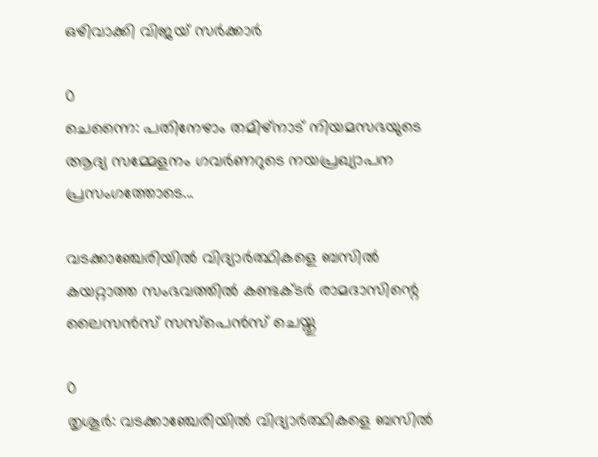ഒഴിവാക്കി വിജയ് സർക്കാർ

0
ചെന്നൈ: പതിനേഴാം തമിഴ്നാട് നിയമസഭയുടെ ആദ്യ സമ്മേളനം ഗവർണറുടെ നയപ്രഖ്യാപന പ്രസംഗത്തോടെ...

വടക്കാഞ്ചേരിയിൽ വിദ്യാർത്ഥികളെ ബസിൽ കയറ്റാത്ത സംഭവത്തിൽ കണ്ടക്ടർ രാമദാസിന്റെ ലൈസൻസ് സസ്പെൻസ് ചെയ്തു

0
തൃശൂർ: വടക്കാഞ്ചേരിയിൽ വിദ്യാർത്ഥികളെ ബസിൽ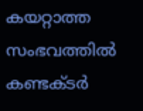കയറ്റാത്ത സംഭവത്തിൽ കണ്ടക്ടർ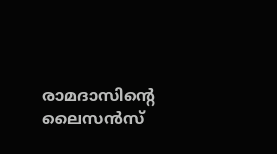രാമദാസിന്റെ ലൈസൻസ്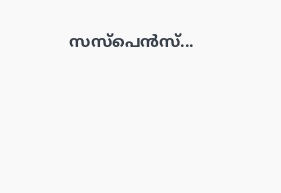സസ്പെൻസ്...